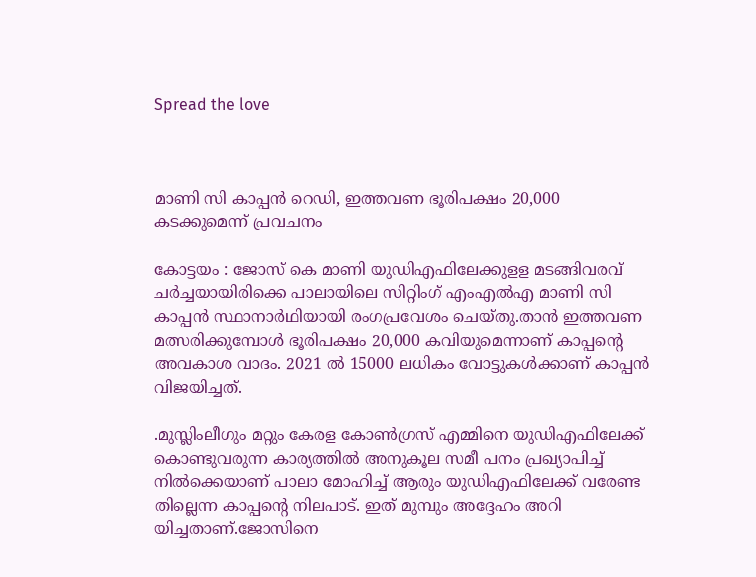Spread the love



മാണി സി കാപ്പന്‍ റെഡി, ഇത്തവണ ഭൂരിപക്ഷം 20,000 കടക്കുമെന്ന് പ്രവചനം

കോട്ടയം : ജോസ് കെ മാണി യുഡിഎഫിലേക്കുളള മടങ്ങിവരവ് ചര്‍ച്ചയായിരിക്കെ പാലായിലെ സിറ്റിംഗ് എംഎല്‍എ മാണി സി കാപ്പന്‍ സ്ഥാനാര്‍ഥിയായി രംഗപ്രവേശം ചെയ്തു.താന്‍ ഇത്തവണ മത്സരിക്കുമ്പോള്‍ ഭൂരിപക്ഷം 20,000 കവിയുമെന്നാണ് കാപ്പന്റെ അവകാശ വാദം. 2021 ല്‍ 15000 ലധികം വോട്ടുകള്‍ക്കാണ് കാപ്പന്‍ വിജയിച്ചത്.

.മുസ്ലിംലീഗും മറ്റും കേരള കോണ്‍ഗ്രസ് എമ്മിനെ യുഡിഎഫിലേക്ക് കൊണ്ടുവരുന്ന കാര്യത്തില്‍ അനുകൂല സമീ പനം പ്രഖ്യാപിച്ച് നില്‍ക്കെയാണ് പാലാ മോഹിച്ച് ആരും യുഡിഎഫിലേക്ക് വരേണ്ട തില്ലെന്ന കാപ്പന്റെ നിലപാട്. ഇത് മുമ്പും അദ്ദേഹം അറി യിച്ചതാണ്.ജോസിനെ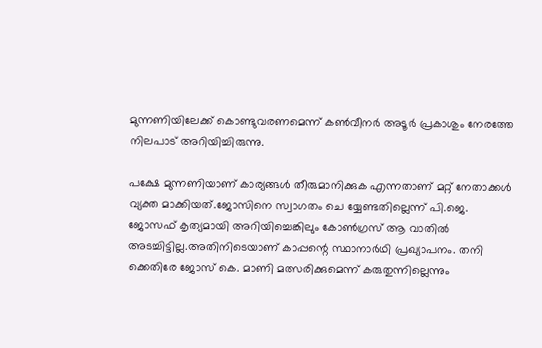മുന്നണിയിലേക്ക് കൊണ്ടുവരണമെന്ന് കണ്‍വീനര്‍ അടൂര്‍ പ്രകാശും നേരത്തേ നിലപാട് അറിയിച്ചിരുന്നു.

പക്ഷേ മുന്നണിയാണ് കാര്യങ്ങള്‍ തീരുമാനിക്കുക എന്നതാണ് മറ്റ് നേതാക്കള്‍ വ്യക്ത മാക്കിയത്.ജോസിനെ സ്വാഗതം ചെ യ്യേണ്ടതില്ലെന്ന് പി.ജെ. ജോസഫ് കൃത്യമായി അറിയിച്ചെങ്കിലും കോണ്‍ഗ്രസ് ആ വാതില്‍ അടച്ചിട്ടില്ല.അതിനിടെയാണ് കാപ്പന്റെ സ്ഥാനാര്‍ഥി പ്രഖ്യാപനം. തനി ക്കെതിരേ ജോസ് കെ. മാണി മത്സരിക്കുമെന്ന് കരുതുന്നില്ലെന്നും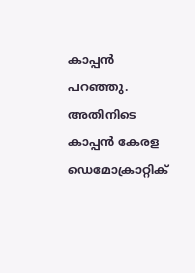കാപ്പന്‍ പറഞ്ഞു. അതിനിടെ കാപ്പന്‍ കേരള ഡെമോക്രാറ്റിക്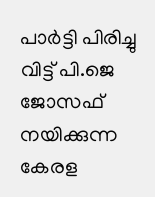പാര്‍ട്ടി പിരിച്ചു വിട്ട് പി.ജെ ജോസഫ് നയിക്കുന്ന കേരള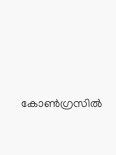കോണ്‍ഗ്രസില്‍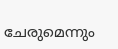ചേരുമെന്നും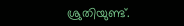ശ്രുതിയുണ്ട്.